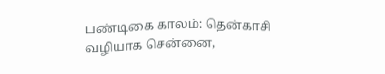பண்டிகை காலம்: தென்காசி வழியாக சென்னை,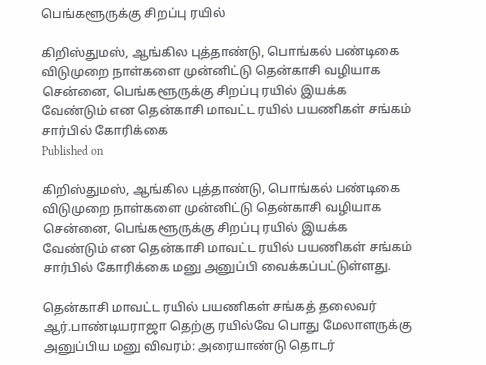பெங்களூருக்கு சிறப்பு ரயில்

கிறிஸ்துமஸ், ஆங்கில புத்தாண்டு, பொங்கல் பண்டிகை விடுமுறை நாள்களை முன்னிட்டு தென்காசி வழியாக சென்னை, பெங்களூருக்கு சிறப்பு ரயில் இயக்க வேண்டும் என தென்காசி மாவட்ட ரயில் பயணிகள் சங்கம் சார்பில் கோரிக்கை
Published on

கிறிஸ்துமஸ், ஆங்கில புத்தாண்டு, பொங்கல் பண்டிகை விடுமுறை நாள்களை முன்னிட்டு தென்காசி வழியாக சென்னை, பெங்களூருக்கு சிறப்பு ரயில் இயக்க வேண்டும் என தென்காசி மாவட்ட ரயில் பயணிகள் சங்கம் சார்பில் கோரிக்கை மனு அனுப்பி வைக்கப்பட்டுள்ளது.

தென்காசி மாவட்ட ரயில் பயணிகள் சங்கத் தலைவர் ஆர்.பாண்டியராஜா தெற்கு ரயில்வே பொது மேலாளருக்கு அனுப்பிய மனு விவரம்: அரையாண்டு தொடர்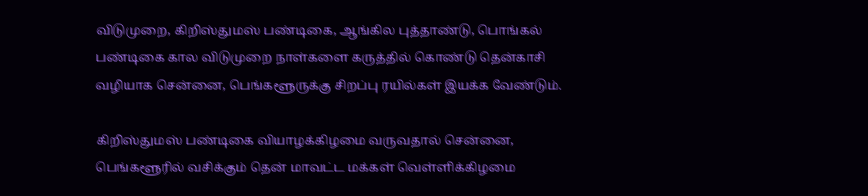விடுமுறை, கிறிஸ்துமஸ் பண்டிகை, ஆங்கில புத்தாண்டு, பொங்கல் பண்டிகை கால விடுமுறை நாள்களை கருத்தில் கொண்டு தென்காசி வழியாக சென்னை, பெங்களூருக்கு சிறப்பு ரயில்கள் இயக்க வேண்டும்.

கிறிஸ்துமஸ் பண்டிகை வியாழக்கிழமை வருவதால் சென்னை, பெங்களூரில் வசிக்கும் தென் மாவட்ட மக்கள் வெள்ளிக்கிழமை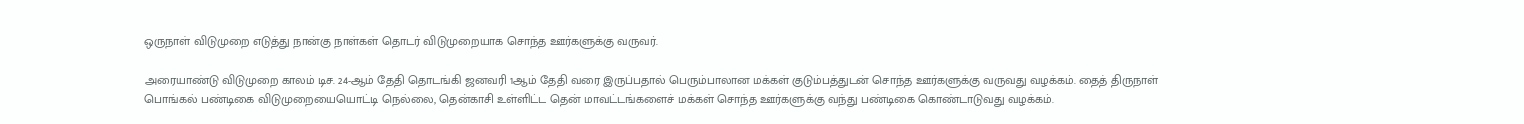ஒருநாள் விடுமுறை எடுத்து நான்கு நாள்கள் தொடர் விடுமுறையாக சொந்த ஊர்களுக்கு வருவர்.

அரையாண்டு விடுமுறை காலம் டிச. 24-ஆம் தேதி தொடங்கி ஜனவரி 1ஆம் தேதி வரை இருப்பதால் பெரும்பாலான மக்கள் குடும்பத்துடன் சொந்த ஊர்களுக்கு வருவது வழக்கம். தைத் திருநாள் பொங்கல் பண்டிகை விடுமுறையையொட்டி நெல்லை, தென்காசி உள்ளிட்ட தென் மாவட்டங்களைச் மக்கள் சொந்த ஊர்களுக்கு வந்து பண்டிகை கொண்டாடுவது வழக்கம்.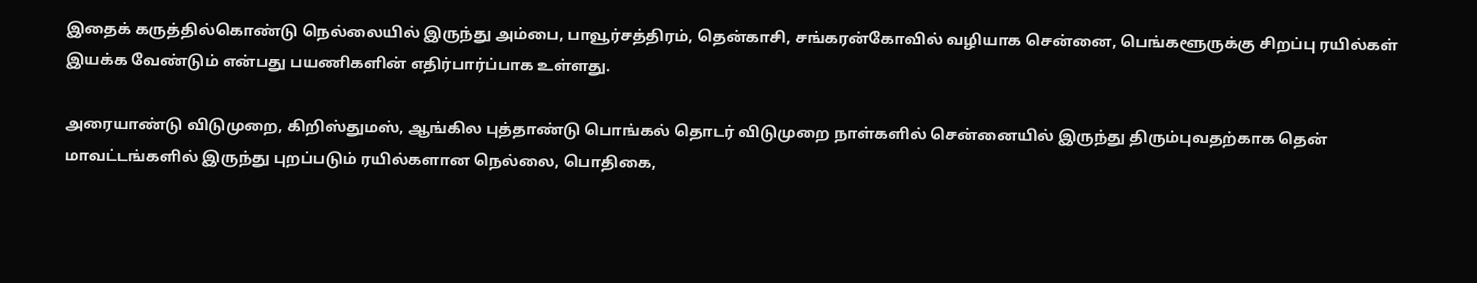இதைக் கருத்தில்கொண்டு நெல்லையில் இருந்து அம்பை, பாவூர்சத்திரம், தென்காசி, சங்கரன்கோவில் வழியாக சென்னை, பெங்களூருக்கு சிறப்பு ரயில்கள் இயக்க வேண்டும் என்பது பயணிகளின் எதிர்பார்ப்பாக உள்ளது.

அரையாண்டு விடுமுறை, கிறிஸ்துமஸ், ஆங்கில புத்தாண்டு பொங்கல் தொடர் விடுமுறை நாள்களில் சென்னையில் இருந்து திரும்புவதற்காக தென் மாவட்டங்களில் இருந்து புறப்படும் ரயில்களான நெல்லை, பொதிகை,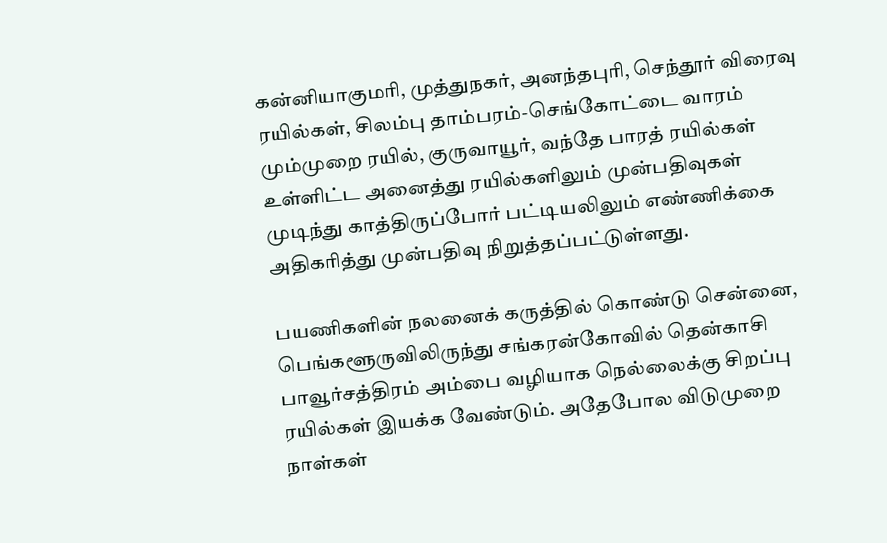கன்னியாகுமரி, முத்துநகர், அனந்தபுரி, செந்தூர் விரைவு ரயில்கள், சிலம்பு தாம்பரம்-செங்கோட்டை வாரம் மும்முறை ரயில், குருவாயூர், வந்தே பாரத் ரயில்கள் உள்ளிட்ட அனைத்து ரயில்களிலும் முன்பதிவுகள் முடிந்து காத்திருப்போர் பட்டியலிலும் எண்ணிக்கை அதிகரித்து முன்பதிவு நிறுத்தப்பட்டுள்ளது.

பயணிகளின் நலனைக் கருத்தில் கொண்டு சென்னை, பெங்களூருவிலிருந்து சங்கரன்கோவில் தென்காசி பாவூர்சத்திரம் அம்பை வழியாக நெல்லைக்கு சிறப்பு ரயில்கள் இயக்க வேண்டும். அதேபோல விடுமுறை நாள்கள்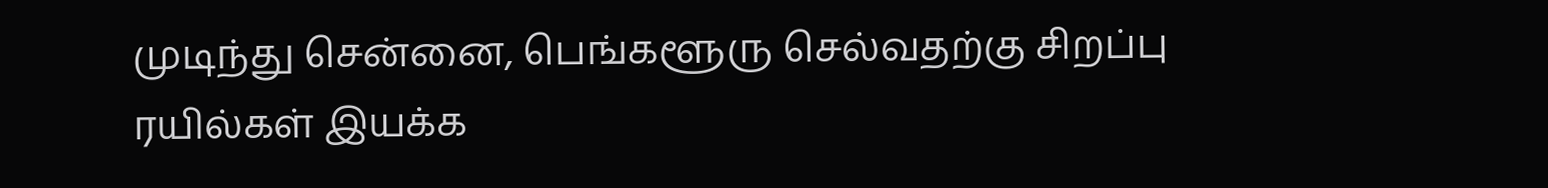முடிந்து சென்னை, பெங்களூரு செல்வதற்கு சிறப்பு ரயில்கள் இயக்க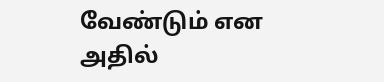வேண்டும் என அதில்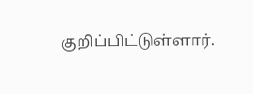குறிப்பிட்டுள்ளார்.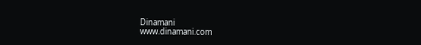Dinamani
www.dinamani.com